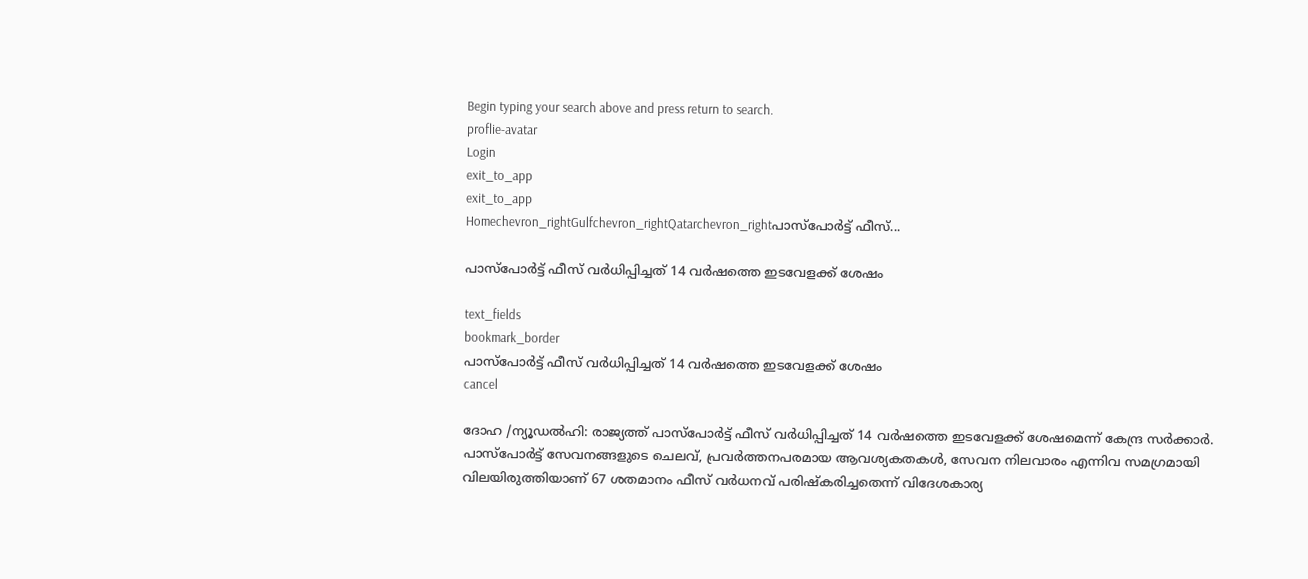Begin typing your search above and press return to search.
proflie-avatar
Login
exit_to_app
exit_to_app
Homechevron_rightGulfchevron_rightQatarchevron_rightപാസ്‌പോർട്ട് ഫീസ്...

പാസ്‌പോർട്ട് ഫീസ് വർധിപ്പിച്ചത് 14 വർഷത്തെ ഇടവേളക്ക് ശേഷം

text_fields
bookmark_border
പാസ്‌പോർട്ട് ഫീസ് വർധിപ്പിച്ചത് 14 വർഷത്തെ ഇടവേളക്ക് ശേഷം
cancel

ദോഹ /ന്യൂഡൽഹി: രാജ്യത്ത് പാസ്‌പോർട്ട് ഫീസ് വർധിപ്പിച്ചത് 14 വർഷത്തെ ഇടവേളക്ക് ശേഷമെന്ന് കേന്ദ്ര സർക്കാർ. പാസ്‌പോർട്ട് സേവനങ്ങളുടെ ചെലവ്, പ്രവർത്തനപരമായ ആവശ്യകതകൾ, സേവന നിലവാരം എന്നിവ സമഗ്രമായി വിലയിരുത്തിയാണ് 67 ശതമാനം ഫീസ് വർധനവ് പരിഷ്കരിച്ചതെന്ന് വിദേശകാര്യ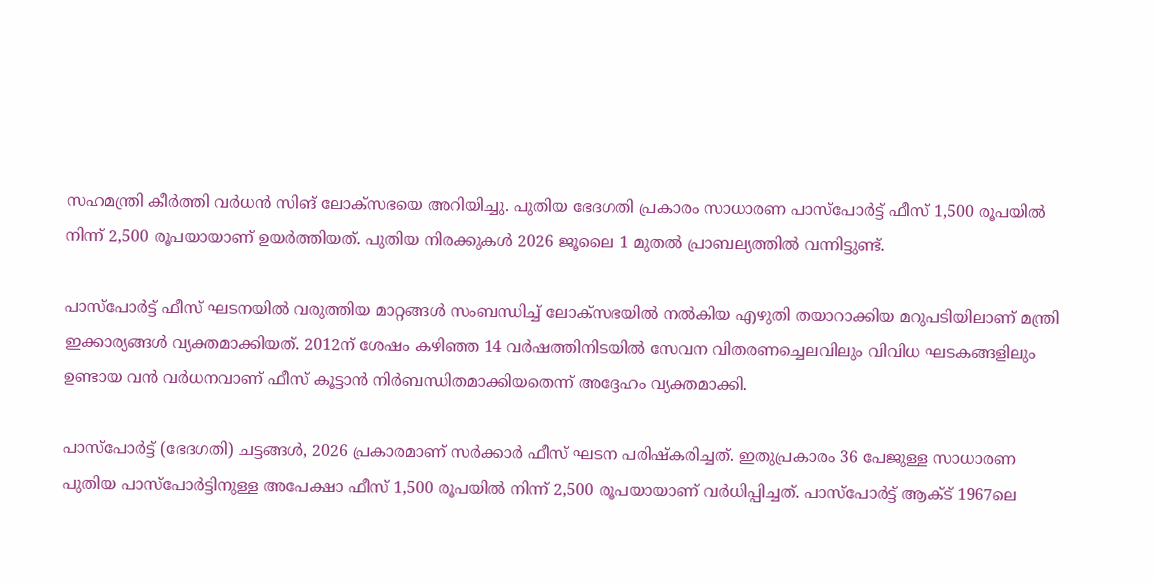സഹമന്ത്രി കീർത്തി വർധൻ സിങ് ലോക്സഭയെ അറിയിച്ചു. പുതിയ ഭേദഗതി പ്രകാരം സാധാരണ പാസ്‌പോർട്ട് ഫീസ് 1,500 രൂപയിൽ നിന്ന് 2,500 രൂപയായാണ് ഉയർത്തിയത്. പുതിയ നിരക്കുകൾ 2026 ജൂലൈ 1 മുതൽ പ്രാബല്യത്തിൽ വന്നിട്ടുണ്ട്.

പാസ്‌പോർട്ട് ഫീസ് ഘടനയിൽ വരുത്തിയ മാറ്റങ്ങൾ സംബന്ധിച്ച് ലോക്സഭയിൽ നൽകിയ എഴുതി തയാറാക്കിയ മറുപടിയിലാണ് മന്ത്രി ഇക്കാര്യങ്ങൾ വ്യക്തമാക്കിയത്. 2012ന് ശേഷം കഴിഞ്ഞ 14 വർഷത്തിനിടയിൽ സേവന വിതരണച്ചെലവിലും വിവിധ ഘടകങ്ങളിലും ഉണ്ടായ വൻ വർധനവാണ് ഫീസ് കൂട്ടാൻ നിർബന്ധിതമാക്കിയതെന്ന് അദ്ദേഹം വ്യക്തമാക്കി.

പാസ്‌പോർട്ട് (ഭേദഗതി) ചട്ടങ്ങൾ, 2026 പ്രകാരമാണ് സർക്കാർ ഫീസ് ഘടന പരിഷ്കരിച്ചത്. ഇതുപ്രകാരം 36 പേജുള്ള സാധാരണ പുതിയ പാസ്‌പോർട്ടിനുള്ള അപേക്ഷാ ഫീസ് 1,500 രൂപയിൽ നിന്ന് 2,500 രൂപയായാണ് വർധിപ്പിച്ചത്. പാസ്‌പോർട്ട് ആക്ട് 1967ലെ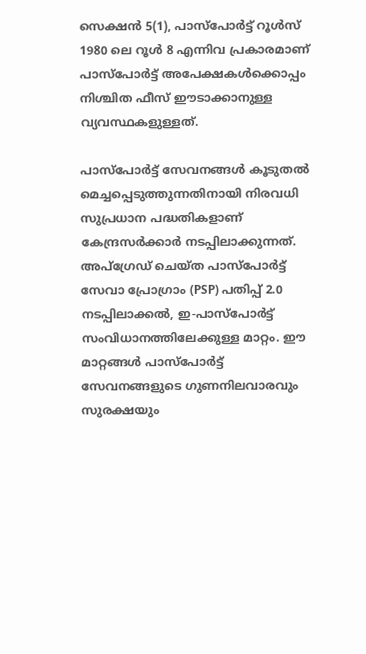സെക്ഷൻ 5(1), പാസ്‌പോർട്ട് റൂൾസ് 1980 ലെ റൂൾ 8 എന്നിവ പ്രകാരമാണ് പാസ്‌പോർട്ട് അപേക്ഷകൾക്കൊപ്പം നിശ്ചിത ഫീസ് ഈടാക്കാനുള്ള വ്യവസ്ഥകളുള്ളത്.

പാസ്‌പോർട്ട് സേവനങ്ങൾ കൂടുതൽ മെച്ചപ്പെടുത്തുന്നതിനായി നിരവധി സുപ്രധാന പദ്ധതികളാണ് കേന്ദ്രസർക്കാർ നടപ്പിലാക്കുന്നത്. അപ്ഗ്രേഡ് ചെയ്ത പാസ്‌പോർട്ട് സേവാ പ്രോഗ്രാം (PSP) പതിപ്പ് 2.0 നടപ്പിലാക്കൽ, ഇ-പാസ്‌പോർട്ട് സംവിധാനത്തിലേക്കുള്ള മാറ്റം. ഈ മാറ്റങ്ങൾ പാസ്‌പോർട്ട് സേവനങ്ങളുടെ ഗുണനിലവാരവും സുരക്ഷയും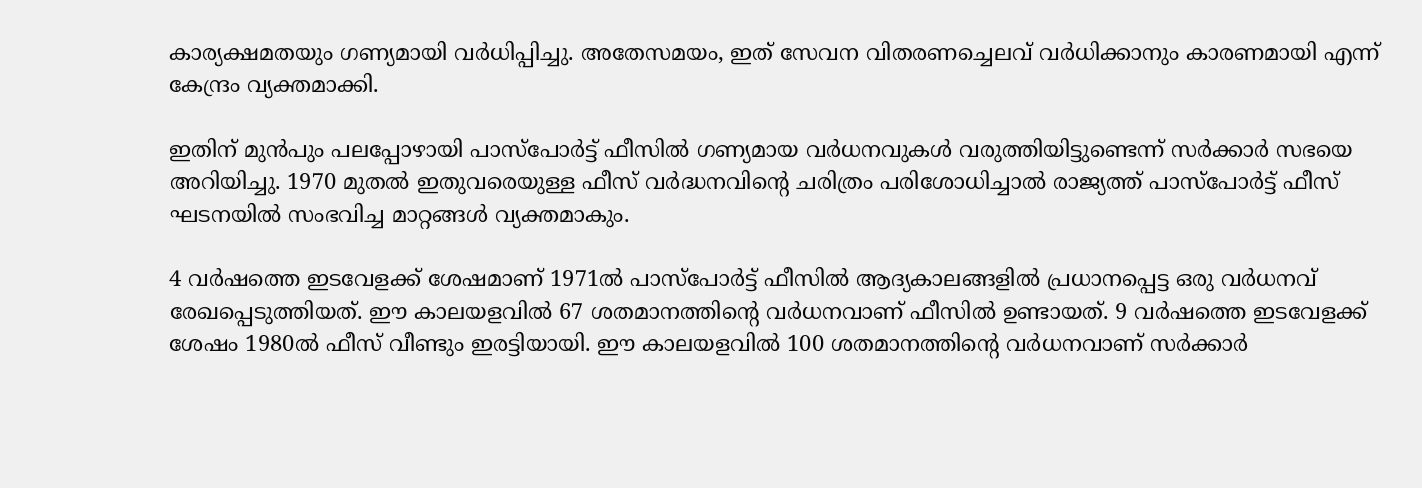കാര്യക്ഷമതയും ഗണ്യമായി വർധിപ്പിച്ചു. അതേസമയം, ഇത് സേവന വിതരണച്ചെലവ് വർധിക്കാനും കാരണമായി എന്ന് കേന്ദ്രം വ്യക്തമാക്കി.

ഇതിന് മുൻപും പലപ്പോഴായി പാസ്‌പോർട്ട് ഫീസിൽ ഗണ്യമായ വർധനവുകൾ വരുത്തിയിട്ടുണ്ടെന്ന് സർക്കാർ സഭയെ അറിയിച്ചു. 1970 മുതൽ ഇതുവരെയുള്ള ഫീസ് വർദ്ധനവിന്റെ ചരിത്രം പരിശോധിച്ചാൽ രാജ്യത്ത് പാസ്‌പോർട്ട് ഫീസ് ഘടനയിൽ സംഭവിച്ച മാറ്റങ്ങൾ വ്യക്തമാകും.

4 വർഷത്തെ ഇടവേളക്ക് ശേഷമാണ് 1971ൽ പാസ്‌പോർട്ട് ഫീസിൽ ആദ്യകാലങ്ങളിൽ പ്രധാനപ്പെട്ട ഒരു വർധനവ് രേഖപ്പെടുത്തിയത്. ഈ കാലയളവിൽ 67 ശതമാനത്തിന്റെ വർധനവാണ് ഫീസിൽ ഉണ്ടായത്. 9 വർഷത്തെ ഇടവേളക്ക് ശേഷം 1980ൽ ഫീസ് വീണ്ടും ഇരട്ടിയായി. ഈ കാലയളവിൽ 100 ശതമാനത്തിന്റെ വർധനവാണ് സർക്കാർ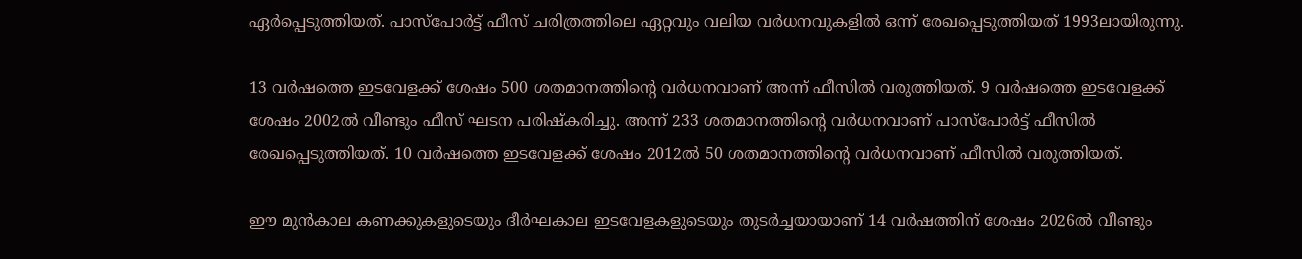ഏർപ്പെടുത്തിയത്. പാസ്‌പോർട്ട് ഫീസ് ചരിത്രത്തിലെ ഏറ്റവും വലിയ വർധനവുകളിൽ ഒന്ന് രേഖപ്പെടുത്തിയത് 1993ലായിരുന്നു.

13 വർഷത്തെ ഇടവേളക്ക് ശേഷം 500 ശതമാനത്തിന്റെ വർധനവാണ് അന്ന് ഫീസിൽ വരുത്തിയത്. 9 വർഷത്തെ ഇടവേളക്ക് ശേഷം 2002ൽ വീണ്ടും ഫീസ് ഘടന പരിഷ്കരിച്ചു. അന്ന് 233 ശതമാനത്തിന്റെ വർധനവാണ് പാസ്‌പോർട്ട് ഫീസിൽ രേഖപ്പെടുത്തിയത്. 10 വർഷത്തെ ഇടവേളക്ക് ശേഷം 2012ൽ 50 ശതമാനത്തിന്റെ വർധനവാണ് ഫീസിൽ വരുത്തിയത്.

ഈ മുൻകാല കണക്കുകളുടെയും ദീർഘകാല ഇടവേളകളുടെയും തുടർച്ചയായാണ് 14 വർഷത്തിന് ശേഷം 2026ൽ വീണ്ടും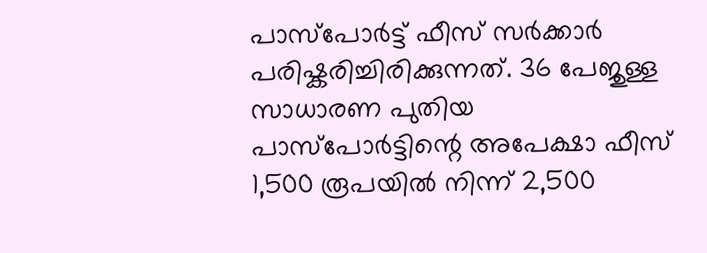പാസ്‌പോർട്ട് ഫീസ് സർക്കാർ പരിഷ്കരിച്ചിരിക്കുന്നത്. 36 പേജുള്ള സാധാരണ പുതിയ പാസ്‌പോർട്ടിന്റെ അപേക്ഷാ ഫീസ് 1,500 രൂപയിൽ നിന്ന് 2,500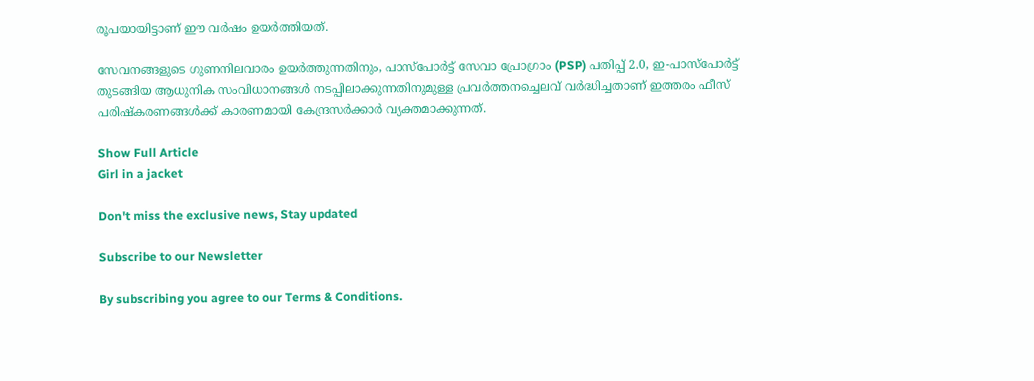രൂപയായിട്ടാണ് ഈ വർഷം ഉയർത്തിയത്.

സേവനങ്ങളുടെ ഗുണനിലവാരം ഉയർത്തുന്നതിനും, പാസ്‌പോർട്ട് സേവാ പ്രോഗ്രാം (PSP) പതിപ്പ് 2.0, ഇ-പാസ്‌പോർട്ട് തുടങ്ങിയ ആധുനിക സംവിധാനങ്ങൾ നടപ്പിലാക്കുന്നതിനുമുള്ള പ്രവർത്തനച്ചെലവ് വർദ്ധിച്ചതാണ് ഇത്തരം ഫീസ് പരിഷ്കരണങ്ങൾക്ക് കാരണമായി കേന്ദ്രസർക്കാർ വ്യക്തമാക്കുന്നത്.

Show Full Article
Girl in a jacket

Don't miss the exclusive news, Stay updated

Subscribe to our Newsletter

By subscribing you agree to our Terms & Conditions.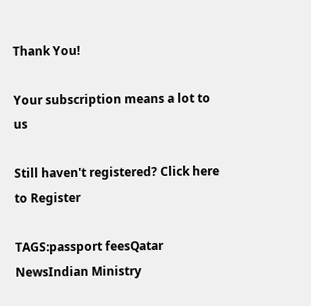Thank You!

Your subscription means a lot to us

Still haven't registered? Click here to Register

TAGS:passport feesQatar NewsIndian Ministry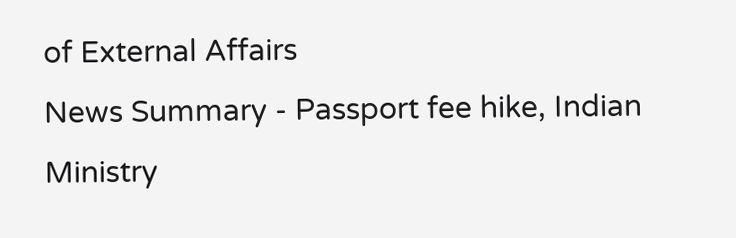of External Affairs
News Summary - Passport fee hike, Indian Ministry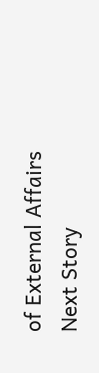of External Affairs
Next Story